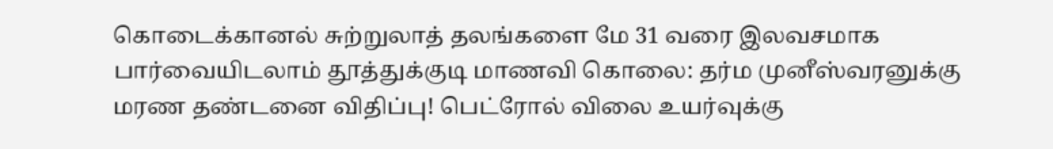கொடைக்கானல் சுற்றுலாத் தலங்களை மே 31 வரை இலவசமாக பார்வையிடலாம் தூத்துக்குடி மாணவி கொலை: தர்ம முனீஸ்வரனுக்கு மரண தண்டனை விதிப்பு! பெட்ரோல் விலை உயர்வுக்கு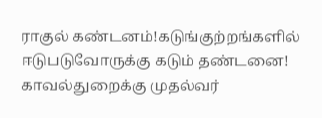ராகுல் கண்டனம்!கடுங்குற்றங்களில் ஈடுபடுவோருக்கு கடும் தண்டனை! காவல்துறைக்கு முதல்வர்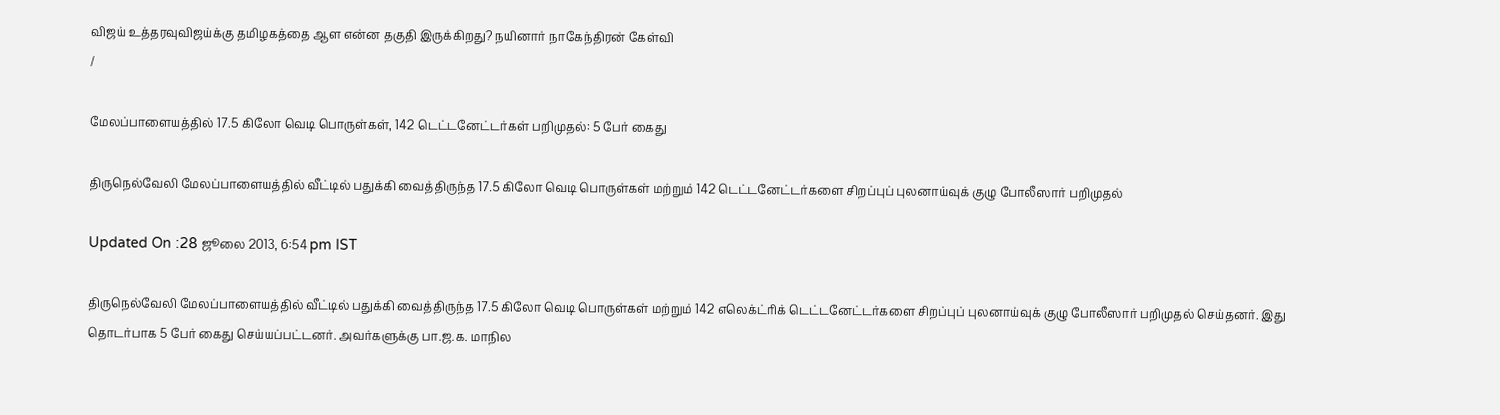விஜய் உத்தரவுவிஜய்க்கு தமிழகத்தை ஆள என்ன தகுதி இருக்கிறது? நயினார் நாகேந்திரன் கேள்வி
/

மேலப்பாளையத்தில் 17.5 கிலோ வெடி பொருள்கள், 142 டெட்டனேட்டர்கள் பறிமுதல்: 5 பேர் கைது

திருநெல்வேலி மேலப்பாளையத்தில் வீட்டில் பதுக்கி வைத்திருந்த 17.5 கிலோ வெடி பொருள்கள் மற்றும் 142 டெட்டனேட்டர்களை சிறப்புப் புலனாய்வுக் குழு போலீஸார் பறிமுதல்

Updated On :28 ஜூலை 2013, 6:54 pm IST

திருநெல்வேலி மேலப்பாளையத்தில் வீட்டில் பதுக்கி வைத்திருந்த 17.5 கிலோ வெடி பொருள்கள் மற்றும் 142 எலெக்ட்ரிக் டெட்டனேட்டர்களை சிறப்புப் புலனாய்வுக் குழு போலீஸார் பறிமுதல் செய்தனர். இது தொடர்பாக 5 பேர் கைது செய்யப்பட்டனர். அவர்களுக்கு பா.ஜ.க. மாநில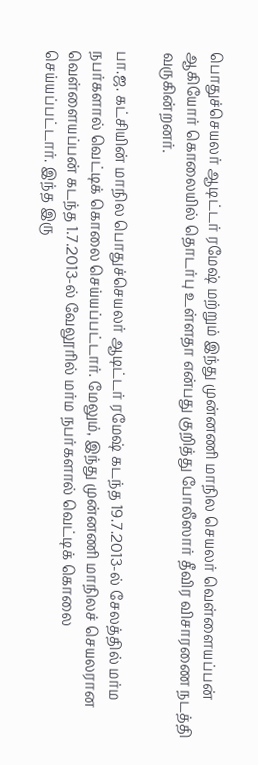பொதுச்செயலர் ஆடிட்டர் ரமேஷ் மற்றும் இந்து முன்னணி மாநில செயலர் வெள்ளையப்பன் ஆகியோர் கொலையில் தொடர்பு உள்ளதா என்பது குறித்து போலீஸார் தீவிர விசாரணை நடத்தி வருகின்றனர்.

பா.ஜ. கட்சியின் மாநில பொதுச்செயலர் ஆடிட்டர் ரமேஷ் கடந்த 19.7.2013-ல் சேலத்தில் மர்ம நபர்களால் வெட்டிக் கொலை செய்யப்பட்டார். மேலும், இந்து முன்னணி மாநிலச் செயலரான வெள்ளையப்பன் கடந்த 1.7.2013-ல் வேலூரில் மர்ம நபர்களால் வெட்டிக் கொலை செய்யப்பட்டார். இந்த இரு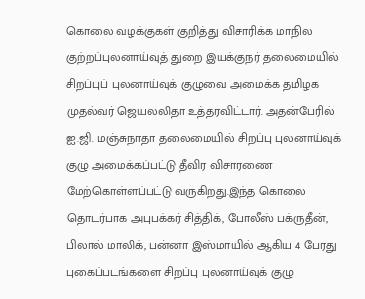கொலை வழக்குகள் குறித்து விசாரிக்க மாநில குற்றப்புலனாய்வுத் துறை இயக்குநர் தலைமையில் சிறப்புப் புலனாய்வுக் குழுவை அமைக்க தமிழக முதல்வர் ஜெயலலிதா உத்தரவிட்டார். அதன்பேரில் ஐ.ஜி. மஞ்சுநாதா தலைமையில் சிறப்பு புலனாய்வுக் குழு அமைக்கப்பட்டு தீவிர விசாரணை மேற்கொள்ளப்பட்டு வருகிறது.இந்த கொலை தொடர்பாக அபுபக்கர் சித்திக், போலீஸ் பக்ருதீன், பிலால் மாலிக், பன்னா இஸ்மாயில் ஆகிய 4 பேரது புகைப்படங்களை சிறப்பு புலனாய்வுக் குழு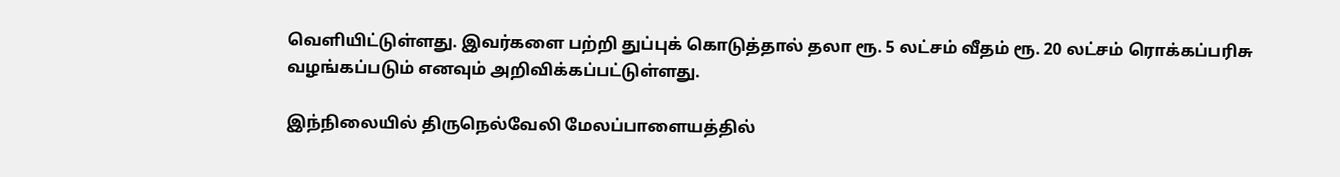வெளியிட்டுள்ளது. இவர்களை பற்றி துப்புக் கொடுத்தால் தலா ரூ. 5 லட்சம் வீதம் ரூ. 20 லட்சம் ரொக்கப்பரிசு வழங்கப்படும் எனவும் அறிவிக்கப்பட்டுள்ளது.

இந்நிலையில் திருநெல்வேலி மேலப்பாளையத்தில்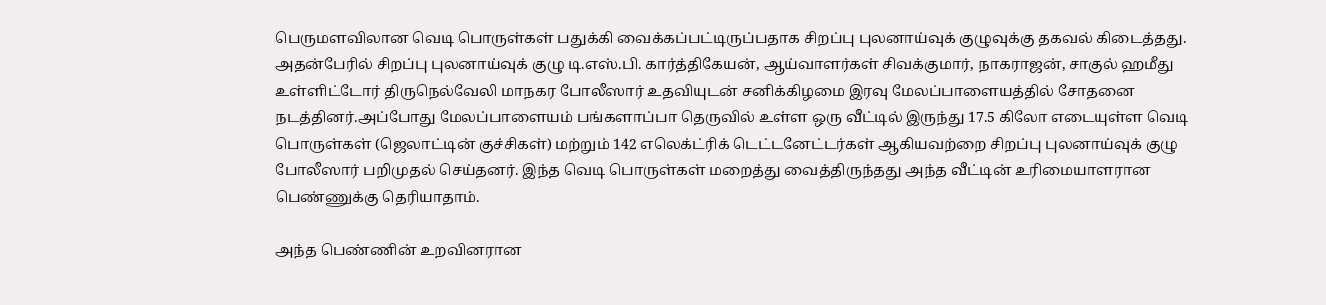பெருமளவிலான வெடி பொருள்கள் பதுக்கி வைக்கப்பட்டிருப்பதாக சிறப்பு புலனாய்வுக் குழுவுக்கு தகவல் கிடைத்தது. அதன்பேரில் சிறப்பு புலனாய்வுக் குழு டி.எஸ்.பி. கார்த்திகேயன், ஆய்வாளர்கள் சிவக்குமார், நாகராஜன், சாகுல் ஹமீது உள்ளிட்டோர் திருநெல்வேலி மாநகர போலீஸார் உதவியுடன் சனிக்கிழமை இரவு மேலப்பாளையத்தில் சோதனை நடத்தினர்.அப்போது மேலப்பாளையம் பங்களாப்பா தெருவில் உள்ள ஒரு வீட்டில் இருந்து 17.5 கிலோ எடையுள்ள வெடி பொருள்கள் (ஜெலாட்டின் குச்சிகள்) மற்றும் 142 எலெக்ட்ரிக் டெட்டனேட்டர்கள் ஆகியவற்றை சிறப்பு புலனாய்வுக் குழு போலீஸார் பறிமுதல் செய்தனர். இந்த வெடி பொருள்கள் மறைத்து வைத்திருந்தது அந்த வீட்டின் உரிமையாளரான பெண்ணுக்கு தெரியாதாம்.

அந்த பெண்ணின் உறவினரான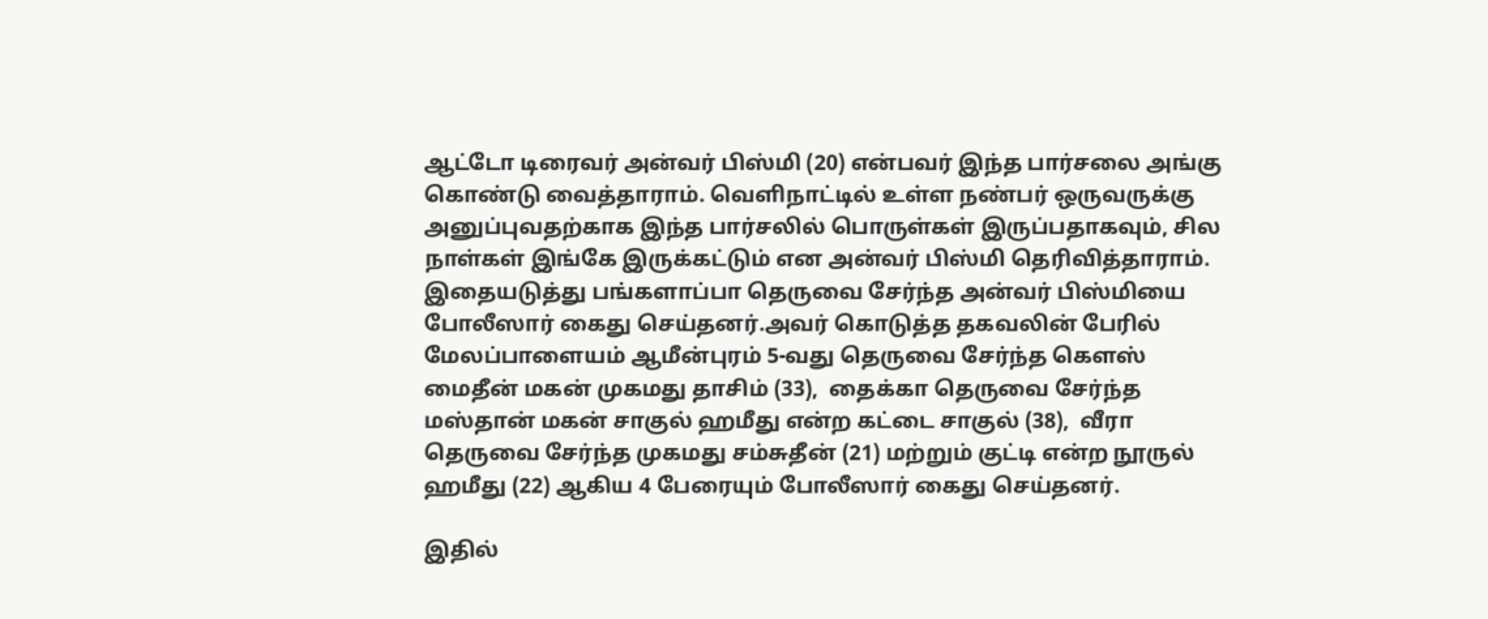ஆட்டோ டிரைவர் அன்வர் பிஸ்மி (20) என்பவர் இந்த பார்சலை அங்கு கொண்டு வைத்தாராம். வெளிநாட்டில் உள்ள நண்பர் ஒருவருக்கு அனுப்புவதற்காக இந்த பார்சலில் பொருள்கள் இருப்பதாகவும், சில நாள்கள் இங்கே இருக்கட்டும் என அன்வர் பிஸ்மி தெரிவித்தாராம். இதையடுத்து பங்களாப்பா தெருவை சேர்ந்த அன்வர் பிஸ்மியை போலீஸார் கைது செய்தனர்.அவர் கொடுத்த தகவலின் பேரில் மேலப்பாளையம் ஆமீன்புரம் 5-வது தெருவை சேர்ந்த கௌஸ் மைதீன் மகன் முகமது தாசிம் (33),  தைக்கா தெருவை சேர்ந்த மஸ்தான் மகன் சாகுல் ஹமீது என்ற கட்டை சாகுல் (38),  வீரா தெருவை சேர்ந்த முகமது சம்சுதீன் (21) மற்றும் குட்டி என்ற நூருல் ஹமீது (22) ஆகிய 4 பேரையும் போலீஸார் கைது செய்தனர்.

இதில்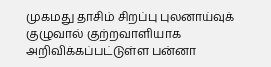முகமது தாசிம் சிறப்பு புலனாய்வுக் குழுவால் குற்றவாளியாக அறிவிக்கப்பட்டுள்ள பன்னா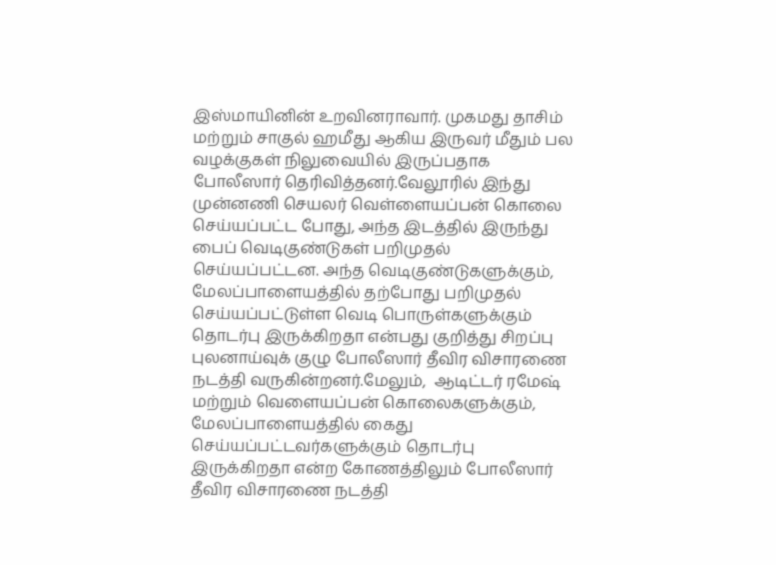இஸ்மாயினின் உறவினராவார். முகமது தாசிம் மற்றும் சாகுல் ஹமீது ஆகிய இருவர் மீதும் பல வழக்குகள் நிலுவையில் இருப்பதாக போலீஸார் தெரிவித்தனர்.வேலூரில் இந்து முன்னணி செயலர் வெள்ளையப்பன் கொலை செய்யப்பட்ட போது, அந்த இடத்தில் இருந்து பைப் வெடிகுண்டுகள் பறிமுதல் செய்யப்பட்டன. அந்த வெடிகுண்டுகளுக்கும், மேலப்பாளையத்தில் தற்போது பறிமுதல் செய்யப்பட்டுள்ள வெடி பொருள்களுக்கும் தொடர்பு இருக்கிறதா என்பது குறித்து சிறப்பு புலனாய்வுக் குழு போலீஸார் தீவிர விசாரணை நடத்தி வருகின்றனர்.மேலும்,  ஆடிட்டர் ரமேஷ் மற்றும் வெளையப்பன் கொலைகளுக்கும், மேலப்பாளையத்தில் கைது செய்யப்பட்டவர்களுக்கும் தொடர்பு இருக்கிறதா என்ற கோணத்திலும் போலீஸார் தீவிர விசாரணை நடத்தி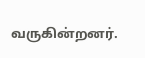வருகின்றனர்.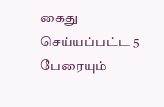கைது செய்யப்பட்ட 5 பேரையும்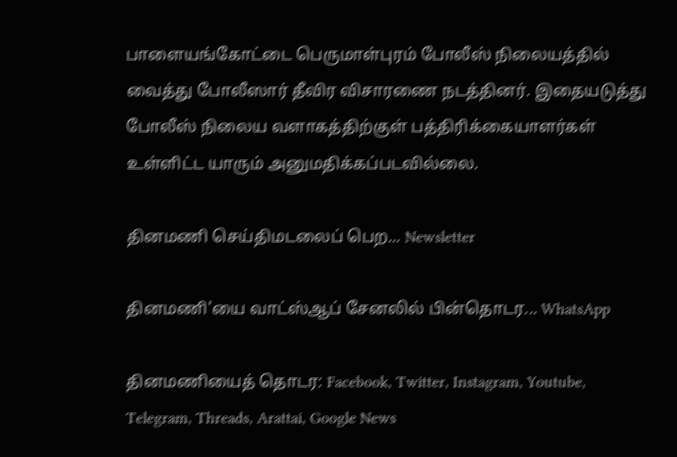பாளையங்கோட்டை பெருமாள்புரம் போலீஸ் நிலையத்தில் வைத்து போலீஸார் தீவிர விசாரணை நடத்தினர். இதையடுத்து போலீஸ் நிலைய வளாகத்திற்குள் பத்திரிக்கையாளர்கள் உள்ளிட்ட யாரும் அனுமதிக்கப்படவில்லை.

தினமணி செய்திமடலைப் பெற... Newsletter

தினமணி'யை வாட்ஸ்ஆப் சேனலில் பின்தொடர... WhatsApp

தினமணியைத் தொடர: Facebook, Twitter, Instagram, Youtube, Telegram, Threads, Arattai, Google News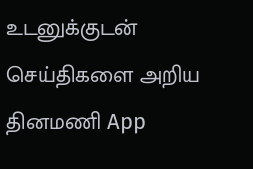உடனுக்குடன் செய்திகளை அறிய தினமணி App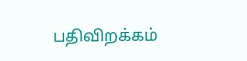பதிவிறக்கம்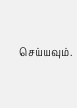செய்யவும்.